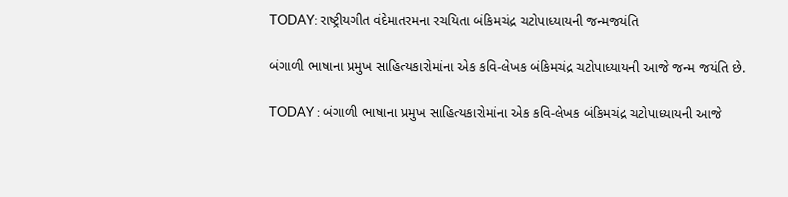TODAY: રાષ્ટ્રીયગીત વંદેમાતરમના રચયિતા બંકિમચંદ્ર ચટોપાધ્યાયની જન્મજયંતિ

બંગાળી ભાષાના પ્રમુખ સાહિત્યકારોમાંના એક કવિ-લેખક બંકિમચંદ્ર ચટોપાધ્યાયની આજે જન્મ જયંતિ છે.

TODAY : બંગાળી ભાષાના પ્રમુખ સાહિત્યકારોમાંના એક કવિ-લેખક બંકિમચંદ્ર ચટોપાધ્યાયની આજે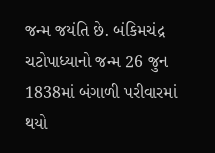જન્મ જયંતિ છે. બંકિમચંદ્ર ચટોપાધ્યાનો જન્મ 26 જુન 1838માં બંગાળી પરીવારમાં થયો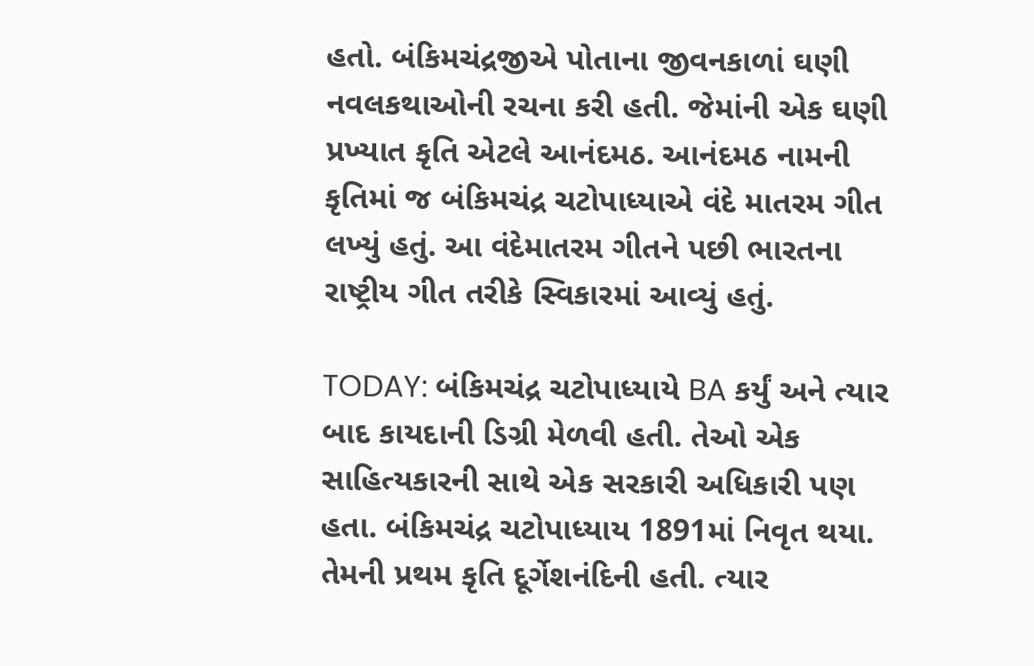હતો. બંકિમચંદ્રજીએ પોતાના જીવનકાળાં ઘણી નવલકથાઓની રચના કરી હતી. જેમાંની એક ઘણી પ્રખ્યાત કૃતિ એટલે આનંદમઠ. આનંદમઠ નામની કૃતિમાં જ બંકિમચંદ્ર ચટોપાધ્યાએ વંદે માતરમ ગીત લખ્યું હતું. આ વંદેમાતરમ ગીતને પછી ભારતના રાષ્ટ્રીય ગીત તરીકે સ્વિકારમાં આવ્યું હતું.

TODAY: બંકિમચંદ્ર ચટોપાધ્યાયે BA કર્યું અને ત્યાર બાદ કાયદાની ડિગ્રી મેળવી હતી. તેઓ એક સાહિત્યકારની સાથે એક સરકારી અધિકારી પણ હતા. બંકિમચંદ્ર ચટોપાધ્યાય 1891માં નિવૃત થયા. તેમની પ્રથમ કૃતિ દૂર્ગેશનંદિની હતી. ત્યાર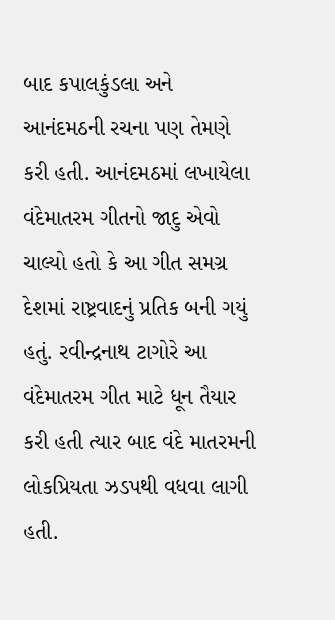બાદ કપાલકુંડલા અને આનંદમઠની રચના પણ તેમણે કરી હતી. આનંદમઠમાં લખાયેલા વંદેમાતરમ ગીતનો જાદુ એવો ચાલ્યો હતો કે આ ગીત સમગ્ર દેશમાં રાષ્ટ્રવાદનું પ્રતિક બની ગયું હતું. રવીન્દ્રનાથ ટાગોરે આ વંદેમાતરમ ગીત માટે ધૂન તૈયાર કરી હતી ત્યાર બાદ વંદે માતરમની લોકપ્રિયતા ઝડપથી વધવા લાગી હતી.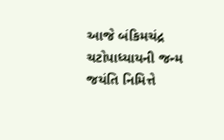આજે બંકિમચંદ્ર ચટોપાધ્યાયની જન્મ જયંતિ નિમિત્તે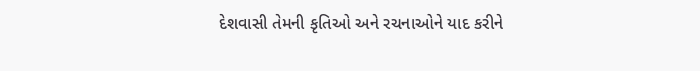દેશવાસી તેમની કૃતિઓ અને રચનાઓને યાદ કરીને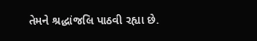તેમને શ્રદ્ધાંજલિ પાઠવી રહ્યા છે.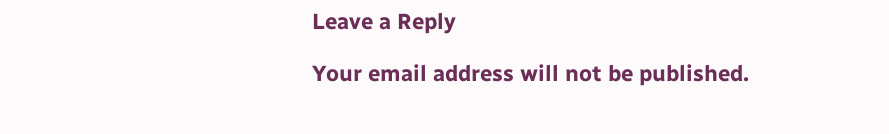Leave a Reply

Your email address will not be published.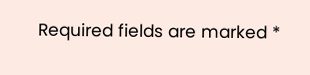Required fields are marked *